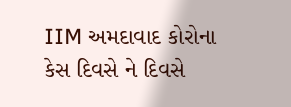IIM અમદાવાદ કોરોના કેસ દિવસે ને દિવસે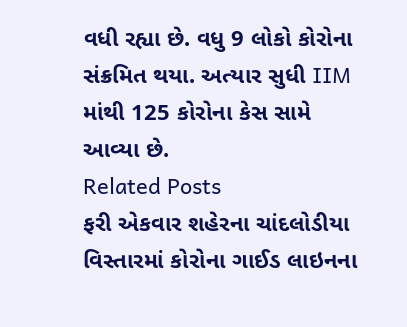વધી રહ્યા છે. વધુ 9 લોકો કોરોના સંક્રમિત થયા. અત્યાર સુધી IIM માંથી 125 કોરોના કેસ સામે આવ્યા છે.
Related Posts
ફરી એકવાર શહેરના ચાંદલોડીયા વિસ્તારમાં કોરોના ગાઈડ લાઇનના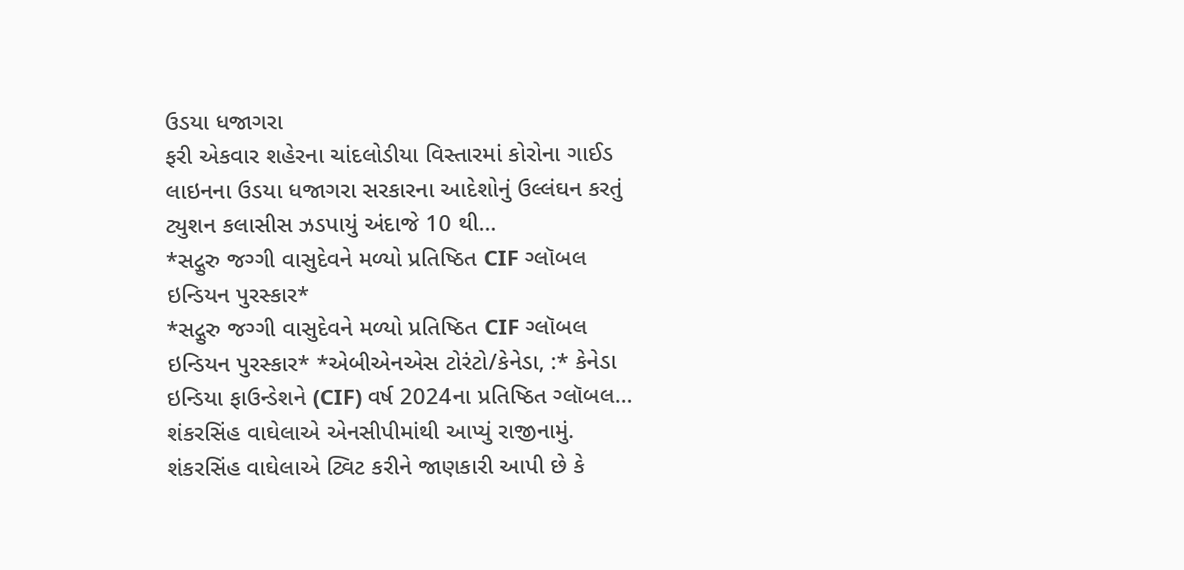ઉડયા ધજાગરા
ફરી એકવાર શહેરના ચાંદલોડીયા વિસ્તારમાં કોરોના ગાઈડ લાઇનના ઉડયા ધજાગરા સરકારના આદેશોનું ઉલ્લંઘન કરતું ટ્યુશન કલાસીસ ઝડપાયું અંદાજે 10 થી…
*સદ્ગુરુ જગ્ગી વાસુદેવને મળ્યો પ્રતિષ્ઠિત CIF ગ્લૉબલ ઇન્ડિયન પુરસ્કાર*
*સદ્ગુરુ જગ્ગી વાસુદેવને મળ્યો પ્રતિષ્ઠિત CIF ગ્લૉબલ ઇન્ડિયન પુરસ્કાર* *એબીએનએસ ટોરંટો/કેનેડા, :* કેનેડા ઇન્ડિયા ફાઉન્ડેશને (CIF) વર્ષ 2024ના પ્રતિષ્ઠિત ગ્લૉબલ…
શંકરસિંહ વાઘેલાએ એનસીપીમાંથી આપ્યું રાજીનામું.
શંકરસિંહ વાઘેલાએ ટ્વિટ કરીને જાણકારી આપી છે કે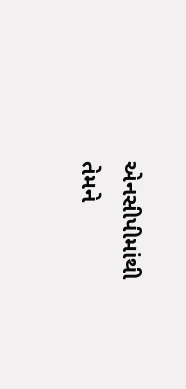એનસીપીમાંથી તેમને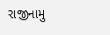રાજીનામુ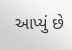આપ્યું છે